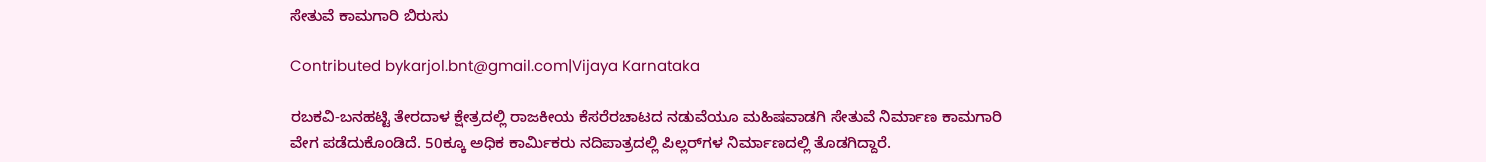ಸೇತುವೆ ಕಾಮಗಾರಿ ಬಿರುಸು

Contributed bykarjol.bnt@gmail.com|Vijaya Karnataka

ರಬಕವಿ-ಬನಹಟ್ಟಿ ತೇರದಾಳ ಕ್ಷೇತ್ರದಲ್ಲಿ ರಾಜಕೀಯ ಕೆಸರೆರಚಾಟದ ನಡುವೆಯೂ ಮಹಿಷವಾಡಗಿ ಸೇತುವೆ ನಿರ್ಮಾಣ ಕಾಮಗಾರಿ ವೇಗ ಪಡೆದುಕೊಂಡಿದೆ. 50ಕ್ಕೂ ಅಧಿಕ ಕಾರ್ಮಿಕರು ನದಿಪಾತ್ರದಲ್ಲಿ ಪಿಲ್ಲರ್‌ಗಳ ನಿರ್ಮಾಣದಲ್ಲಿ ತೊಡಗಿದ್ದಾರೆ.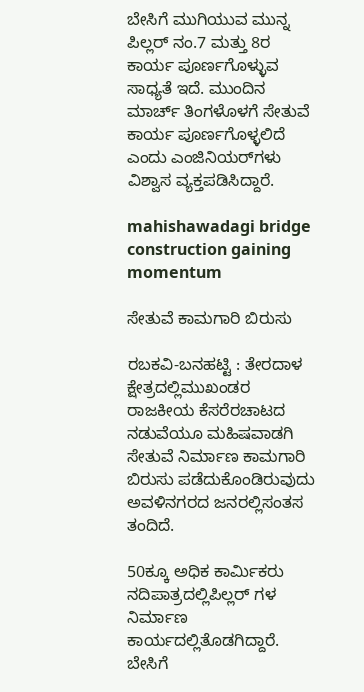ಬೇಸಿಗೆ ಮುಗಿಯುವ ಮುನ್ನ ಪಿಲ್ಲರ್‌ ನಂ.7 ಮತ್ತು 8ರ ಕಾರ್ಯ ಪೂರ್ಣಗೊಳ್ಳುವ ಸಾಧ್ಯತೆ ಇದೆ. ಮುಂದಿನ ಮಾರ್ಚ್ ತಿಂಗಳೊಳಗೆ ಸೇತುವೆ ಕಾರ್ಯ ಪೂರ್ಣಗೊಳ್ಳಲಿದೆ ಎಂದು ಎಂಜಿನಿಯರ್‌ಗಳು ವಿಶ್ವಾಸ ವ್ಯಕ್ತಪಡಿಸಿದ್ದಾರೆ.

mahishawadagi bridge construction gaining momentum

ಸೇತುವೆ ಕಾಮಗಾರಿ ಬಿರುಸು

ರಬಕವಿ-ಬನಹಟ್ಟಿ : ತೇರದಾಳ ಕ್ಷೇತ್ರದಲ್ಲಿಮುಖಂಡರ ರಾಜಕೀಯ ಕೆಸರೆರಚಾಟದ ನಡುವೆಯೂ ಮಹಿಷವಾಡಗಿ ಸೇತುವೆ ನಿರ್ಮಾಣ ಕಾಮಗಾರಿ ಬಿರುಸು ಪಡೆದುಕೊಂಡಿರುವುದು ಅವಳಿನಗರದ ಜನರಲ್ಲಿಸಂತಸ ತಂದಿದೆ.

50ಕ್ಕೂ ಅಧಿಕ ಕಾರ್ಮಿಕರು ನದಿಪಾತ್ರದಲ್ಲಿಪಿಲ್ಲರ್ ಗಳ ನಿರ್ಮಾಣ ಕಾರ್ಯದಲ್ಲಿತೊಡಗಿದ್ದಾರೆ. ಬೇಸಿಗೆ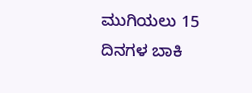ಮುಗಿಯಲು 15 ದಿನಗಳ ಬಾಕಿ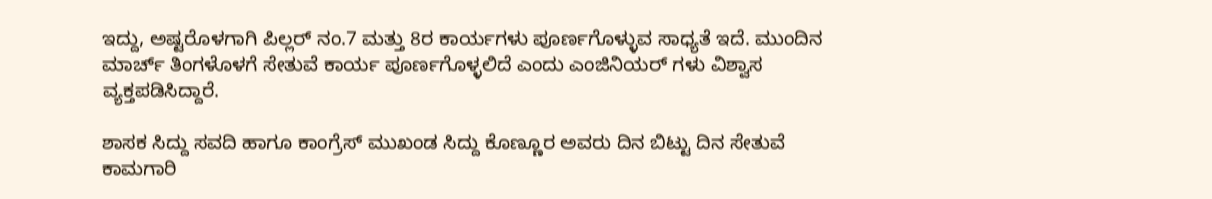ಇದ್ದು, ಅಷ್ಟರೊಳಗಾಗಿ ಪಿಲ್ಲರ್ ನಂ.7 ಮತ್ತು 8ರ ಕಾರ್ಯಗಳು ಪೂರ್ಣಗೊಳ್ಳುವ ಸಾಧ್ಯತೆ ಇದೆ. ಮುಂದಿನ ಮಾರ್ಚ್ ತಿಂಗಳೊಳಗೆ ಸೇತುವೆ ಕಾರ್ಯ ಪೂರ್ಣಗೊಳ್ಳಲಿದೆ ಎಂದು ಎಂಜಿನಿಯರ್ ಗಳು ವಿಶ್ವಾಸ ವ್ಯಕ್ತಪಡಿಸಿದ್ದಾರೆ.

ಶಾಸಕ ಸಿದ್ದು ಸವದಿ ಹಾಗೂ ಕಾಂಗ್ರೆಸ್ ಮುಖಂಡ ಸಿದ್ದು ಕೊಣ್ಣೂರ ಅವರು ದಿನ ಬಿಟ್ಟು ದಿನ ಸೇತುವೆ ಕಾಮಗಾರಿ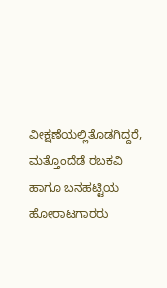ವೀಕ್ಷಣೆಯಲ್ಲಿತೊಡಗಿದ್ದರೆ, ಮತ್ತೊಂದೆಡೆ ರಬಕವಿ ಹಾಗೂ ಬನಹಟ್ಟಿಯ ಹೋರಾಟಗಾರರು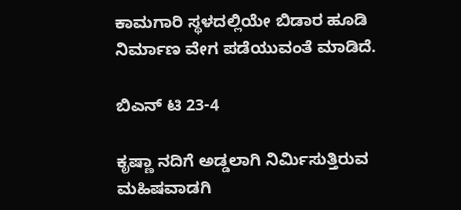ಕಾಮಗಾರಿ ಸ್ಥಳದಲ್ಲಿಯೇ ಬಿಡಾರ ಹೂಡಿ ನಿರ್ಮಾಣ ವೇಗ ಪಡೆಯುವಂತೆ ಮಾಡಿದೆ.

ಬಿಎನ್ ಟಿ 23-4

ಕೃಷ್ಣಾ ನದಿಗೆ ಅಡ್ಡಲಾಗಿ ನಿರ್ಮಿಸುತ್ತಿರುವ ಮಹಿಷವಾಡಗಿ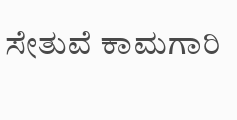ಸೇತುವೆ ಕಾಮಗಾರಿ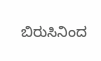ಬಿರುಸಿನಿಂದ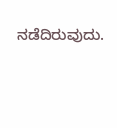ನಡೆದಿರುವುದು.